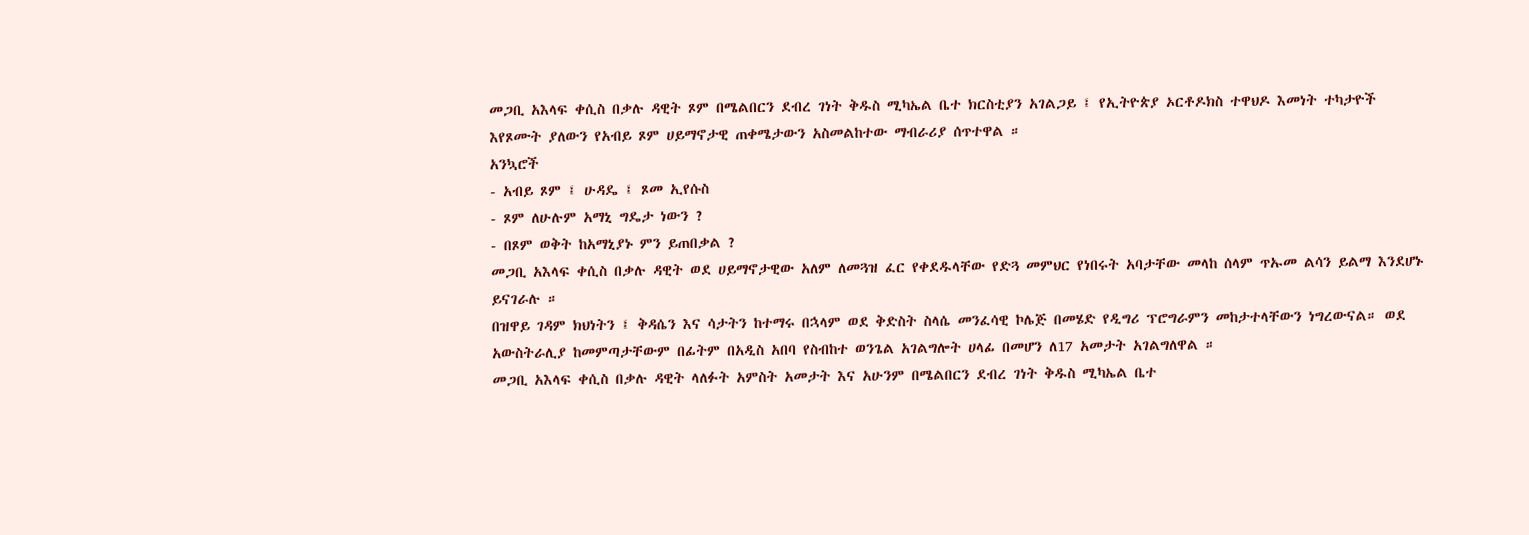መጋቢ አእላፍ ቀሲስ በቃሉ ዳዊት ጾም በሜልበርን ደብረ ገነት ቅዱስ ሚካኤል ቤተ ክርስቲያን አገልጋይ ፤ የኢትዮጵያ ኦርቶዶክስ ተዋህዶ እመነት ተካታዮች እየጾሙት ያለውን የአብይ ጾም ሀይማኖታዊ ጠቀሜታውን አስመልከተው ማብራሪያ ሰጥተዋል ።
አንኳሮች
- አብይ ጾም ፤ ሁዳዴ ፤ ጾመ ኢየሱስ
- ጾም ለሁሉም አማኒ ግዴታ ነውን ?
- በጾም ወቅት ከአማኒያኑ ምን ይጠበቃል ?
መጋቢ አእላፍ ቀሲስ በቃሉ ዳዊት ወደ ሀይማኖታዊው አለም ለመጓዝ ፈር የቀደዱላቸው የድጓ መምህር የነበሩት አባታቸው መላከ ሰላም ጥኡመ ልሳን ይልማ እንደሆኑ ይናገራሉ ።
በዝዋይ ገዳም ክህነትን ፤ ቅዳሴን እና ሳታትን ከተማሩ በኋላም ወደ ቅድስት ስላሴ መንፈሳዊ ኮሌጅ በመሄድ የዲግሪ ፕሮግራምን መከታተላቸውን ነግረውናል። ወደ አውስትራሊያ ከመምጣታቸውም በፊትም በአዲስ አበባ የስብከተ ወንጌል አገልግሎት ሀላፊ በመሆን ለ17 አመታት አገልግለዋል ።
መጋቢ አእላፍ ቀሲስ በቃሉ ዳዊት ላለፉት አምስት አመታት እና አሁንም በሜልበርን ደብረ ገነት ቅዱስ ሚካኤል ቤተ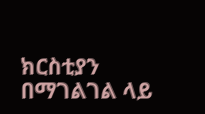ክርስቲያን በማገልገል ላይ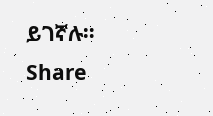ይገኛሉ።
Share